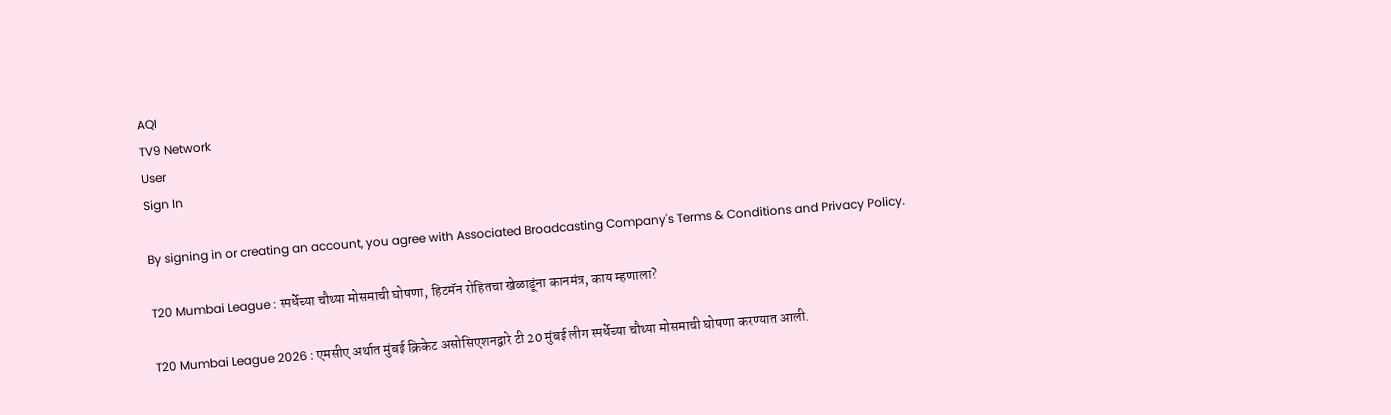AQI
TV9 Network
User
Sign In

By signing in or creating an account, you agree with Associated Broadcasting Company's Terms & Conditions and Privacy Policy.

T20 Mumbai League : स्पर्धेच्या चौथ्या मोसमाची घोषणा, हिटमॅन रोहितचा खेळाडूंना कानमंत्र, काय म्हणाला?

T20 Mumbai League 2026 : एमसीए अर्थात मुंबई क्रिकेट असोसिएशनद्वारे टी 20 मुंबई लीग स्पर्धेच्या चौथ्या मोसमाची घोषणा करण्यात आली.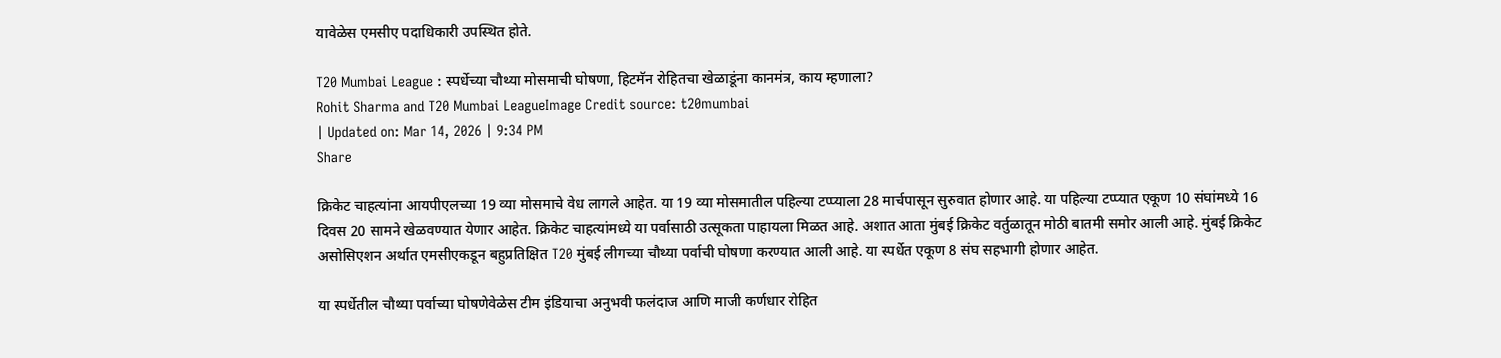यावेळेस एमसीए पदाधिकारी उपस्थित होते.

T20 Mumbai League : स्पर्धेच्या चौथ्या मोसमाची घोषणा, हिटमॅन रोहितचा खेळाडूंना कानमंत्र, काय म्हणाला?
Rohit Sharma and T20 Mumbai LeagueImage Credit source: t20mumbai
| Updated on: Mar 14, 2026 | 9:34 PM
Share

क्रिकेट चाहत्यांना आयपीएलच्या 19 व्या मोसमाचे वेध लागले आहेत. या 19 व्या मोसमातील पहिल्या टप्प्याला 28 मार्चपासून सुरुवात होणार आहे. या पहिल्या टप्प्यात एकूण 10 संघांमध्ये 16 दिवस 20 सामने खेळवण्यात येणार आहेत. क्रिकेट चाहत्यांमध्ये या पर्वासाठी उत्सूकता पाहायला मिळत आहे. अशात आता मुंबई क्रिकेट वर्तुळातून मोठी बातमी समोर आली आहे. मुंबई क्रिकेट असोसिएशन अर्थात एमसीएकडून बहुप्रतिक्षित T20 मुंबई लीगच्या चौथ्या पर्वाची घोषणा करण्यात आली आहे. या स्पर्धेत एकूण 8 संघ सहभागी होणार आहेत.

या स्पर्धेतील चौथ्या पर्वाच्या घोषणेवेळेस टीम इंडियाचा अनुभवी फलंदाज आणि माजी कर्णधार रोहित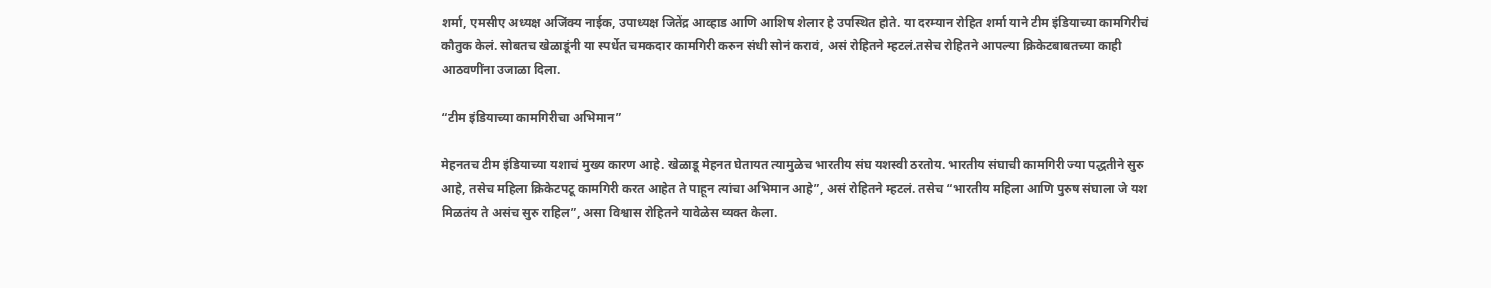शर्मा, एमसीए अध्यक्ष अजिंक्य नाईक, उपाध्यक्ष जितेंद्र आव्हाड आणि आशिष शेलार हे उपस्थित होते. या दरम्यान रोहित शर्मा याने टीम इंडियाच्या कामगिरीचं कौतुक केलं. सोबतच खेळाडूंनी या स्पर्धेत चमकदार कामगिरी करुन संधी सोनं करावं, असं रोहितने म्हटलं.तसेच रोहितने आपल्या क्रिकेटबाबतच्या काही आठवणींना उजाळा दिला.

“टीम इंडियाच्या कामगिरीचा अभिमान”

मेहनतच टीम इंडियाच्या यशाचं मुख्य कारण आहे. खेळाडू मेहनत घेतायत त्यामुळेच भारतीय संघ यशस्वी ठरतोय. भारतीय संघाची कामगिरी ज्या पद्धतीने सुरु आहे, तसेच महिला क्रिकेटपटू कामगिरी करत आहेत ते पाहून त्यांचा अभिमान आहे”, असं रोहितने म्हटलं. तसेच “भारतीय महिला आणि पुरुष संघाला जे यश मिळतंय ते असंच सुरु राहिल”, असा विश्वास रोहितने यावेळेस व्यक्त केला.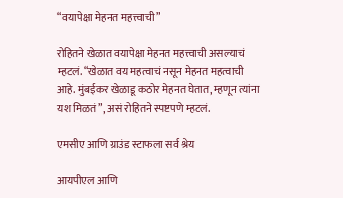“वयापेक्षा मेहनत महत्त्वाची”

रोहितने खेळात वयापेक्षा मेहनत महत्त्वाची असल्याचं म्हटलं. “खेळात वय महत्वाचं नसून मेहनत महत्वाची आहे. मुंबईकर खेळाडू कठोर मेहनत घेतात, म्हणून त्यांना यश मिळतं”, असं रोहितने स्पष्टपणे म्हटलं.

एमसीए आणि ग्राउंड स्टाफला सर्व श्रेय

आयपीएल आणि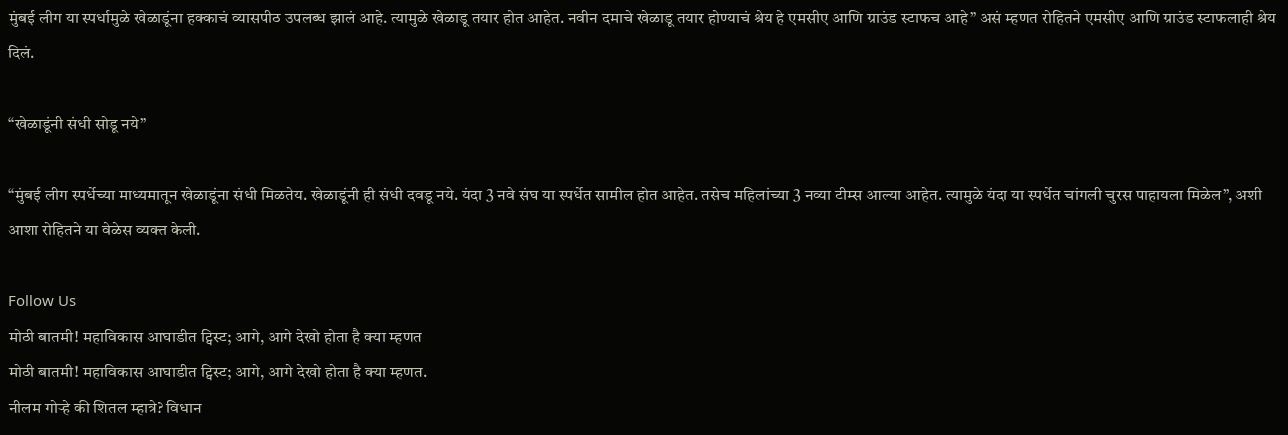मुंबई लीग या स्पर्धामुळे खेळाडूंना हक्काचं व्यासपीठ उपलब्ध झालं आहे. त्यामुळे खेळाडू तयार होत आहेत. नवीन दमाचे खेळाडू तयार होण्याचं श्रेय हे एमसीए आणि ग्राउंड स्टाफच आहे” असं म्हणत रोहितने एमसीए आणि ग्राउंड स्टाफलाही श्रेय दिलं.

“खेळाडूंनी संधी सोडू नये”

“मुंबई लीग स्पर्धेच्या माध्यमातून खेळाडूंना संधी मिळतेय. खेळाडूंनी ही संधी दवडू नये. यंदा 3 नवे संघ या स्पर्धेत सामील होत आहेत. तसेच महिलांच्या 3 नव्या टीम्स आल्या आहेत. त्यामुळे यंदा या स्पर्धेत चांगली चुरस पाहायला मिळेल”, अशी आशा रोहितने या वेळेस व्यक्त केली.

Follow Us
मोठी बातमी! महाविकास आघाडीत ट्विस्ट; आगे, आगे देखो होता है क्या म्हणत
मोठी बातमी! महाविकास आघाडीत ट्विस्ट; आगे, आगे देखो होता है क्या म्हणत.
नीलम गोऱ्हे की शितल म्हात्रे? विधान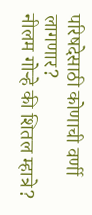परिषदेसाठी कोणाची वर्णी लागणार?
नीलम गोऱ्हे की शितल म्हात्रे?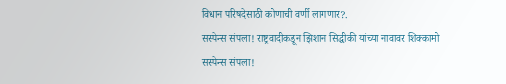विधान परिषदेसाठी कोणाची वर्णी लागणार?.
सस्पेन्स संपला! राष्ट्रवादीकडून झिशान सिद्धीकी यांच्या नावावर शिक्कामो
सस्पेन्स संपला!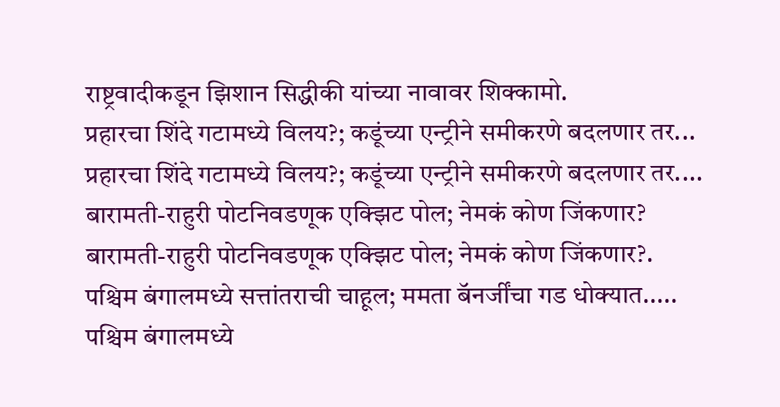राष्ट्रवादीकडून झिशान सिद्धीकी यांच्या नावावर शिक्कामो.
प्रहारचा शिंदे गटामध्ये विलय?; कडूंच्या एन्ट्रीने समीकरणे बदलणार तर...
प्रहारचा शिंदे गटामध्ये विलय?; कडूंच्या एन्ट्रीने समीकरणे बदलणार तर....
बारामती-राहुरी पोटनिवडणूक एक्झिट पोल; नेमकं कोण जिंकणार?
बारामती-राहुरी पोटनिवडणूक एक्झिट पोल; नेमकं कोण जिंकणार?.
पश्चिम बंगालमध्ये सत्तांतराची चाहूल; ममता बॅनर्जींचा गड धोक्यात.....
पश्चिम बंगालमध्ये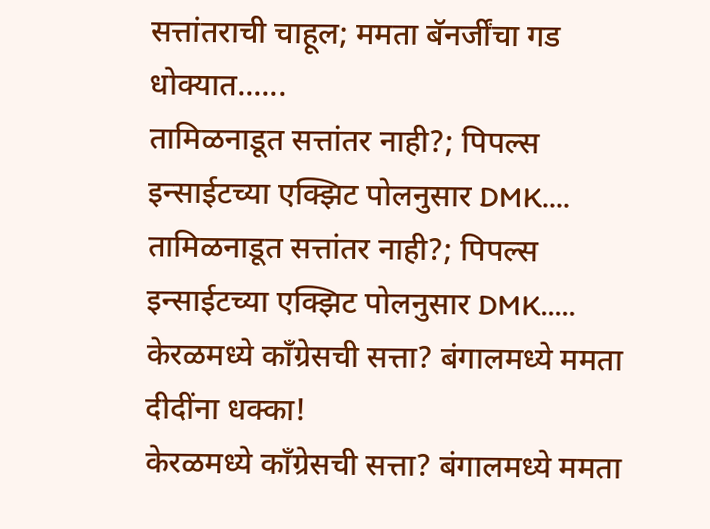सत्तांतराची चाहूल; ममता बॅनर्जींचा गड धोक्यात......
तामिळनाडूत सत्तांतर नाही?; पिपल्स इन्साईटच्या एक्झिट पोलनुसार DMK....
तामिळनाडूत सत्तांतर नाही?; पिपल्स इन्साईटच्या एक्झिट पोलनुसार DMK.....
केरळमध्ये काँग्रेसची सत्ता? बंगालमध्ये ममता दीदींना धक्का!
केरळमध्ये काँग्रेसची सत्ता? बंगालमध्ये ममता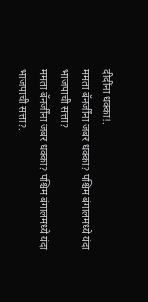दीदींना धक्का!.
ममता बॅनर्जींना जबर धक्का? पश्चिम बंगालमध्ये यंदा भाजपाची सत्ता?
ममता बॅनर्जींना जबर धक्का? पश्चिम बंगालमध्ये यंदा भाजपाची सत्ता?.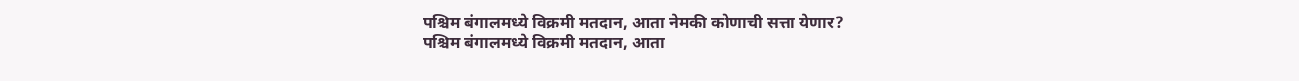पश्चिम बंगालमध्ये विक्रमी मतदान, आता नेमकी कोणाची सत्ता येणार?
पश्चिम बंगालमध्ये विक्रमी मतदान, आता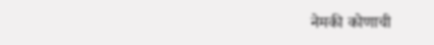नेमकी कोणाची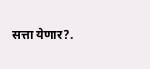सत्ता येणार?.